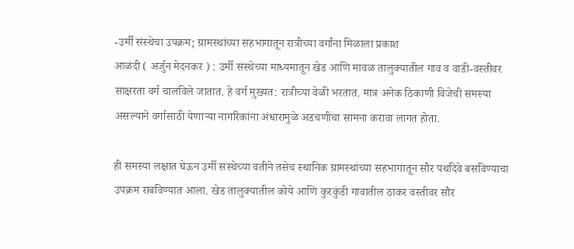-उर्मी संस्थेचा उपक्रम; ग्रामस्थांच्या सहभागातून रात्रीच्या वर्गांना मिळाला प्रकाश
आळंदी ( अर्जुन मेदनकर ) : उर्मी संस्थेच्या माध्यमातून खेड आणि मावळ तालुक्यातील गाव व वाडी-वस्तीवर साक्षरता वर्ग चालविले जातात. हे वर्ग मुख्यत: रात्रीच्या वेळी भरतात. मात्र अनेक ठिकाणी विजेची समस्या असल्याने वर्गासाठी येणाऱ्या नागरिकांना अंधारामुळे अडचणींचा सामना करावा लागत होता.

ही समस्या लक्षात घेऊन उर्मी संस्थेच्या वतीने तसेच स्थानिक ग्रामस्थांच्या सहभागातून सौर पथदिवे बसविण्याचा उपक्रम राबविण्यात आला. खेड तालुक्यातील कोये आणि कुरकुंडी गावातील ठाकर वस्तीवर सौर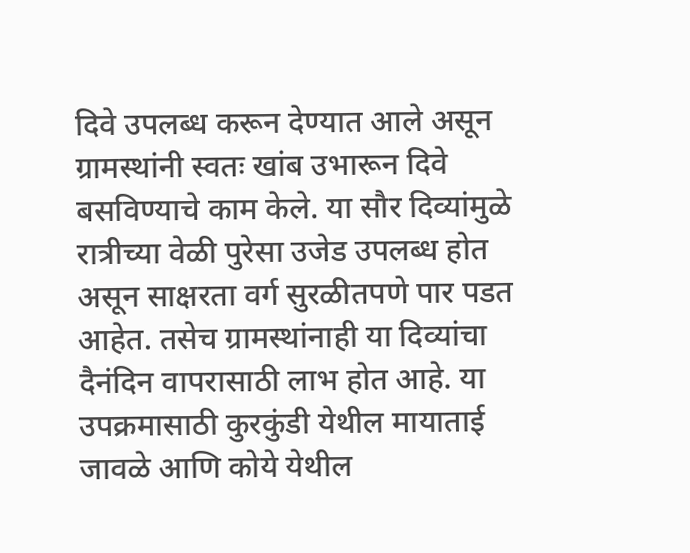दिवे उपलब्ध करून देण्यात आले असून ग्रामस्थांनी स्वतः खांब उभारून दिवे बसविण्याचे काम केले. या सौर दिव्यांमुळे रात्रीच्या वेळी पुरेसा उजेड उपलब्ध होत असून साक्षरता वर्ग सुरळीतपणे पार पडत आहेत. तसेच ग्रामस्थांनाही या दिव्यांचा दैनंदिन वापरासाठी लाभ होत आहे. या उपक्रमासाठी कुरकुंडी येथील मायाताई जावळे आणि कोये येथील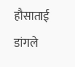हौसाताई डांगले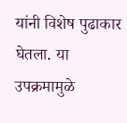यांनी विशेष पुढाकार घेतला. या उपक्रमामुळे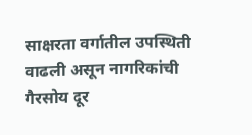साक्षरता वर्गातील उपस्थिती वाढली असून नागरिकांची गैरसोय दूर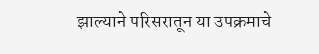झाल्याने परिसरातून या उपक्रमाचे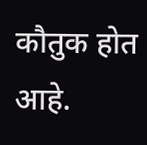कौतुक होत आहे.